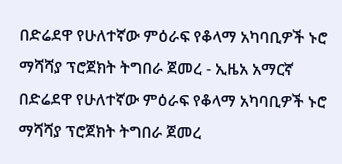በድሬደዋ የሁለተኛው ምዕራፍ የቆላማ አካባቢዎች ኑሮ ማሻሻያ ፕሮጀክት ትግበራ ጀመረ - ኢዜአ አማርኛ
በድሬደዋ የሁለተኛው ምዕራፍ የቆላማ አካባቢዎች ኑሮ ማሻሻያ ፕሮጀክት ትግበራ ጀመረ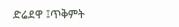ድሬደዋ ፤ጥቅምት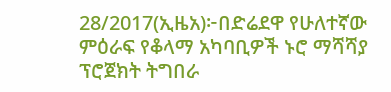28/2017(ኢዜአ)፦በድሬደዋ የሁለተኛው ምዕራፍ የቆላማ አካባቢዎች ኑሮ ማሻሻያ ፕሮጀክት ትግበራ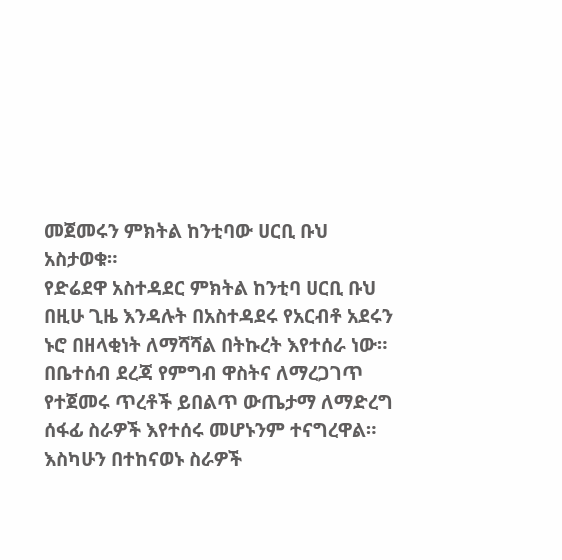መጀመሩን ምክትል ከንቲባው ሀርቢ ቡህ አስታወቁ።
የድሬደዋ አስተዳደር ምክትል ከንቲባ ሀርቢ ቡህ በዚሁ ጊዜ እንዳሉት በአስተዳደሩ የአርብቶ አደሩን ኑሮ በዘላቂነት ለማሻሻል በትኩረት እየተሰራ ነው።
በቤተሰብ ደረጃ የምግብ ዋስትና ለማረጋገጥ የተጀመሩ ጥረቶች ይበልጥ ውጤታማ ለማድረግ ሰፋፊ ስራዎች እየተሰሩ መሆኑንም ተናግረዋል።
እስካሁን በተከናወኑ ስራዎች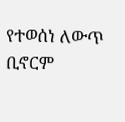የተወሰነ ለውጥ ቢኖርም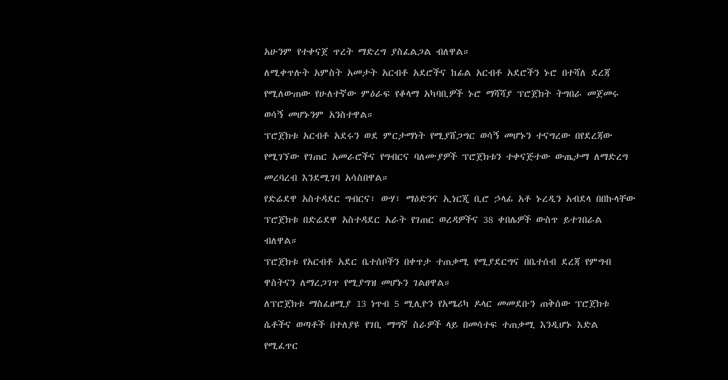አሁንም የተቀናጀ ጥረት ማድረግ ያስፈልጋል ብለዋል።
ለሚቀጥሉት አምስት አመታት አርብቶ አደሮችና ከፊል አርብቶ አደሮችን ኑሮ በተሻለ ደረጃ የሚለውጠው የሁለተኛው ምዕራፍ የቆላማ አካባቢዎች ኑሮ ማሻሻያ ፕሮጀክት ትግበራ መጀመሩ ወሳኝ መሆኑንም አንስተዋል።
ፕሮጀክቱ አርብቶ አደሩን ወደ ምርታማነት የሚያሸጋግር ወሳኝ መሆኑን ተናግረው በየደረጃው የሚገኘው የገጠር አመራሮችና የግብርና ባለሙያዎች ፕሮጀክቱን ተቀናጅተው ውጤታማ ለማድረግ መረባረብ እንደሚገባ አሳስበዋል።
የድሬደዋ አስተዳደር ግብርና፣ ውሃ፣ ማዕድንና ኢነርጂ ቢሮ ኃላፊ አቶ ኑረዲን አብደላ በበኩላቸው ፕሮጀክቱ በድሬደዋ አስተዳደር አራት የገጠር ወረዳዎችና 38 ቀበሌዎች ውስጥ ይተገበራል ብለዋል።
ፕሮጀክቱ የአርብቶ አደር ቤተሰቦችን በቀጥታ ተጠቃሚ የሚያደርግና በቤተሰብ ደረጃ የምግብ ዋስትናን ለማረጋገጥ የሚያግዝ መሆኑን ገልፀዋል።
ለፕሮጀክቱ ማስፈፀሚያ 13 ነጥብ 5 ሚሊዮን የአሜሪካ ዶላር መመደቡን ጠቅሰው ፕሮጀክቱ ሴቶችና ወጣቶች በተለያዩ የገቢ ማግኛ ስራዎች ላይ በመሳተፍ ተጠቃሚ እንዲሆኑ እድል የሚፈጥር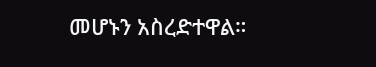መሆኑን አስረድተዋል።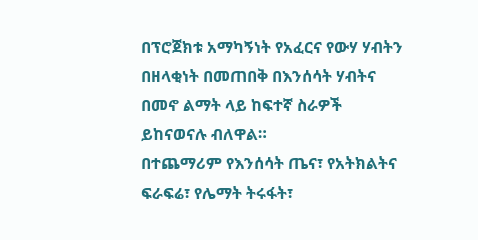በፕሮጀክቱ አማካኝነት የአፈርና የውሃ ሃብትን በዘላቂነት በመጠበቅ በእንሰሳት ሃብትና በመኖ ልማት ላይ ከፍተኛ ስራዎች ይከናወናሉ ብለዋል።
በተጨማሪም የእንሰሳት ጤና፣ የአትክልትና ፍራፍሬ፣ የሌማት ትሩፋት፣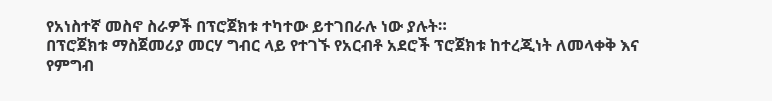የአነስተኛ መስኖ ስራዎች በፕሮጀክቱ ተካተው ይተገበራሉ ነው ያሉት።
በፕሮጀክቱ ማስጀመሪያ መርሃ ግብር ላይ የተገኙ የአርብቶ አደሮች ፕሮጀክቱ ከተረጂነት ለመላቀቅ እና የምግብ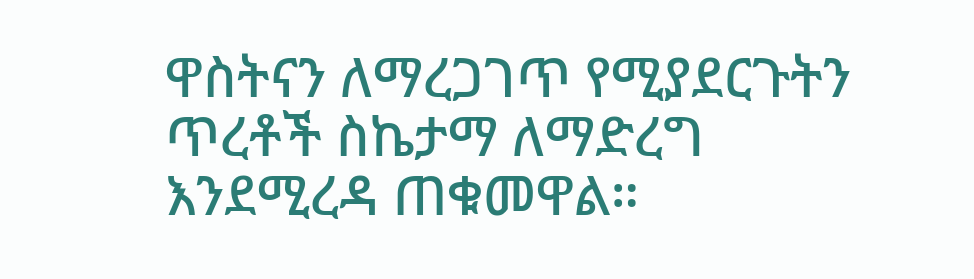ዋስትናን ለማረጋገጥ የሚያደርጉትን ጥረቶች ስኬታማ ለማድረግ እንደሚረዳ ጠቁመዋል።